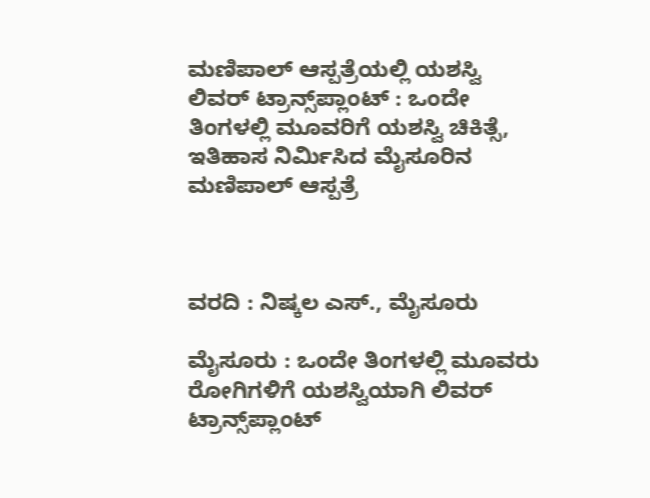ಮಣಿಪಾಲ್ ಆಸ್ಪತ್ರೆಯಲ್ಲಿ ಯಶಸ್ವಿ ಲಿವರ್ ಟ್ರಾನ್ಸ್‌ಪ್ಲಾಂಟ್ : ಒಂದೇ ತಿಂಗಳಲ್ಲಿ ಮೂವರಿಗೆ ಯಶಸ್ವಿ ಚಿಕಿತ್ಸೆ, ಇತಿಹಾಸ ನಿರ್ಮಿಸಿದ ಮೈಸೂರಿನ ಮಣಿಪಾಲ್ ಆಸ್ಪತ್ರೆ



ವರದಿ : ನಿಷ್ಕಲ ಎಸ್., ಮೈಸೂರು

ಮೈಸೂರು : ಒಂದೇ ತಿಂಗಳಲ್ಲಿ ಮೂವರು ರೋಗಿಗಳಿಗೆ ಯಶಸ್ವಿಯಾಗಿ ಲಿವರ್ ಟ್ರಾನ್ಸ್‌ಪ್ಲಾಂಟ್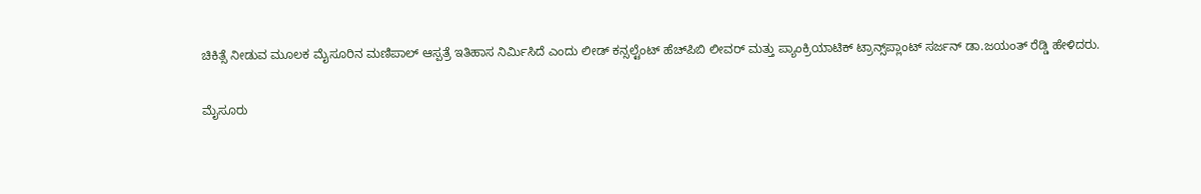ಚಿಕಿತ್ಸೆ ನೀಡುವ ಮೂಲಕ ಮೈಸೂರಿನ ಮಣಿಪಾಲ್ ಆಸ್ಪತ್ರೆ ಇತಿಹಾಸ ನಿರ್ಮಿಸಿದೆ ಎಂದು ಲೀಡ್ ಕನ್ಸಲ್ಟೆಂಟ್ ಹೆಚ್‌ಪಿಬಿ ಲೀವರ್ ಮತ್ತು ಪ್ಯಾಂಕ್ರಿಯಾಟಿಕ್ ಟ್ರಾನ್ಸ್‌ಪ್ಲಾಂಟ್ ಸರ್ಜನ್ ಡಾ.ಜಯಂತ್ ರೆಡ್ಡಿ ಹೇಳಿದರು.

ಮೈಸೂರು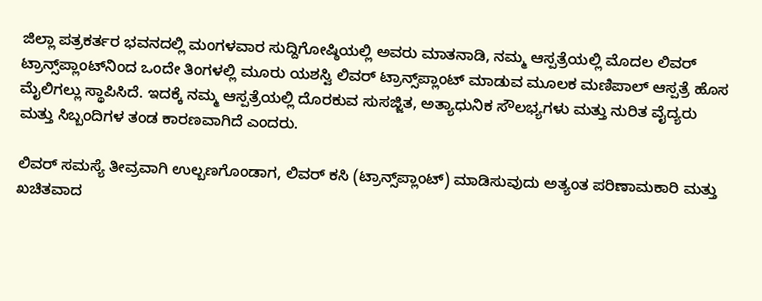ಜಿಲ್ಲಾ ಪತ್ರಕರ್ತರ ಭವನದಲ್ಲಿ ಮಂಗಳವಾರ ಸುದ್ದಿಗೋಷ್ಠಿಯಲ್ಲಿ ಅವರು ಮಾತನಾಡಿ, ನಮ್ಮ ಆಸ್ಪತ್ರೆಯಲ್ಲಿ ಮೊದಲ ಲಿವರ್ ಟ್ರಾನ್ಸ್‌ಪ್ಲಾಂಟ್‌ನಿಂದ ಒಂದೇ ತಿಂಗಳಲ್ಲಿ ಮೂರು ಯಶಸ್ವಿ ಲಿವರ್ ಟ್ರಾನ್ಸ್‌ಪ್ಲಾಂಟ್ ಮಾಡುವ ಮೂಲಕ ಮಣಿಪಾಲ್ ಆಸ್ಪತ್ರೆ ಹೊಸ ಮೈಲಿಗಲ್ಲು ಸ್ಥಾಪಿಸಿದೆ. ಇದಕ್ಕೆ ನಮ್ಮ ಆಸ್ಪತ್ರೆಯಲ್ಲಿ ದೊರಕುವ ಸುಸಜ್ಜಿತ, ಅತ್ಯಾಧುನಿಕ ಸೌಲಭ್ಯಗಳು ಮತ್ತು ನುರಿತ ವೈದ್ಯರು ಮತ್ತು ಸಿಬ್ಬಂದಿಗಳ ತಂಡ ಕಾರಣವಾಗಿದೆ ಎಂದರು.

ಲಿವರ್ ಸಮಸ್ಯೆ ತೀವ್ರವಾಗಿ ಉಲ್ಬಣಗೊಂಡಾಗ, ಲಿವರ್ ಕಸಿ (ಟ್ರಾನ್ಸ್‌ಪ್ಲಾಂಟ್) ಮಾಡಿಸುವುದು ಅತ್ಯಂತ ಪರಿಣಾಮಕಾರಿ ಮತ್ತು ಖಚಿತವಾದ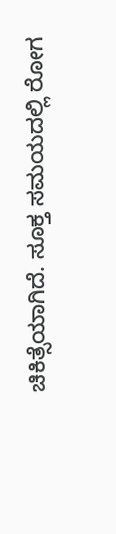ಚಿಕಿತ್ಸೆಯಾಗಿದೆ. ಸೂಕ್ತ ಸಮಯದಲ್ಲಿ ರೋಗ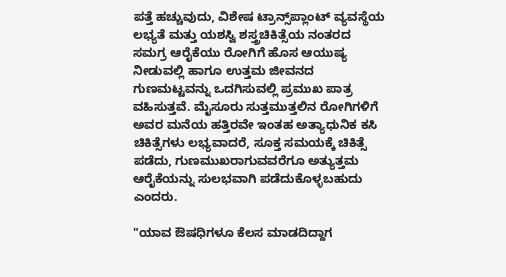ಪತ್ತೆ ಹಚ್ಚುವುದು, ವಿಶೇಷ ಟ್ರಾನ್ಸ್‌ಪ್ಲಾಂಟ್ ವ್ಯವಸ್ಥೆಯ ಲಭ್ಯತೆ ಮತ್ತು ಯಶಸ್ವಿ ಶಸ್ತ್ರಚಿಕಿತ್ಸೆಯ ನಂತರದ ಸಮಗ್ರ ಆರೈಕೆಯು ರೋಗಿಗೆ ಹೊಸ ಆಯುಷ್ಯ ನೀಡುವಲ್ಲಿ ಹಾಗೂ ಉತ್ತಮ ಜೀವನದ ಗುಣಮಟ್ಟವನ್ನು ಒದಗಿಸುವಲ್ಲಿ ಪ್ರಮುಖ ಪಾತ್ರ ವಹಿಸುತ್ತವೆ. ಮೈಸೂರು ಸುತ್ತಮುತ್ತಲಿನ ರೋಗಿಗಳಿಗೆ ಅವರ ಮನೆಯ ಹತ್ತಿರವೇ ಇಂತಹ ಅತ್ಯಾಧುನಿಕ ಕಸಿ ಚಿಕಿತ್ಸೆಗಳು ಲಭ್ಯವಾದರೆ, ಸೂಕ್ತ ಸಮಯಕ್ಕೆ ಚಿಕಿತ್ಸೆ ಪಡೆದು, ಗುಣಮುಖರಾಗುವವರೆಗೂ ಅತ್ಯುತ್ತಮ ಆರೈಕೆಯನ್ನು ಸುಲಭವಾಗಿ ಪಡೆದುಕೊಳ್ಳಬಹುದು ಎಂದರು.

"ಯಾವ ಔಷಧಿಗಳೂ ಕೆಲಸ ಮಾಡದಿದ್ದಾಗ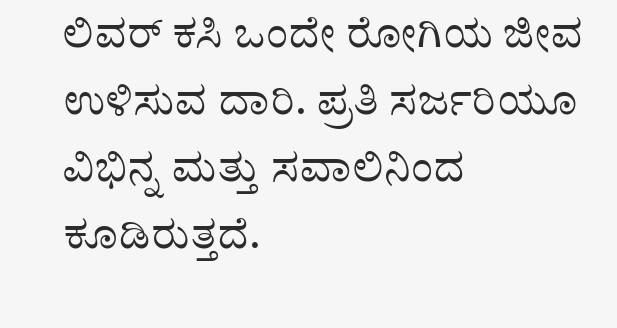ಲಿವರ್ ಕಸಿ ಒಂದೇ ರೋಗಿಯ ಜೀವ ಉಳಿಸುವ ದಾರಿ. ಪ್ರತಿ ಸರ್ಜರಿಯೂ ವಿಭಿನ್ನ ಮತ್ತು ಸವಾಲಿನಿಂದ ಕೂಡಿರುತ್ತದೆ.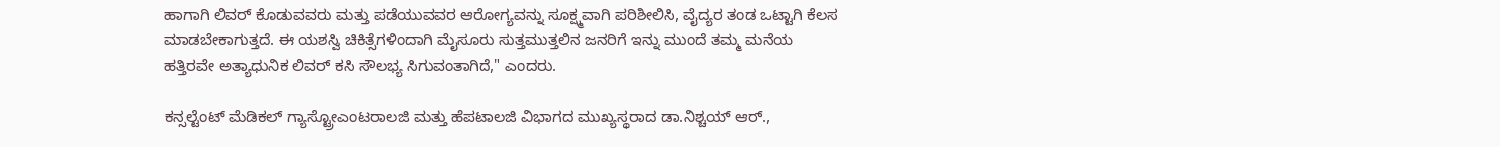ಹಾಗಾಗಿ ಲಿವರ್ ಕೊಡುವವರು ಮತ್ತು ಪಡೆಯುವವರ ಆರೋಗ್ಯವನ್ನು ಸೂಕ್ಷ್ಮವಾಗಿ ಪರಿಶೀಲಿಸಿ, ವೈದ್ಯರ ತಂಡ ಒಟ್ಟಾಗಿ ಕೆಲಸ ಮಾಡಬೇಕಾಗುತ್ತದೆ. ಈ ಯಶಸ್ವಿ ಚಿಕಿತ್ಸೆಗಳಿಂದಾಗಿ ಮೈಸೂರು ಸುತ್ತಮುತ್ತಲಿನ ಜನರಿಗೆ ಇನ್ನು ಮುಂದೆ ತಮ್ಮ ಮನೆಯ ಹತ್ತಿರವೇ ಅತ್ಯಾಧುನಿಕ ಲಿವರ್ ಕಸಿ ಸೌಲಭ್ಯ ಸಿಗುವಂತಾಗಿದೆ," ಎಂದರು.

ಕನ್ಸಲ್ಟೆಂಟ್ ಮೆಡಿಕಲ್ ಗ್ಯಾಸ್ಟ್ರೋಎಂಟರಾಲಜಿ ಮತ್ತು ಹೆಪಟಾಲಜಿ ವಿಭಾಗದ ಮುಖ್ಯಸ್ಥರಾದ ಡಾ.ನಿಶ್ಚಯ್ ಆರ್.,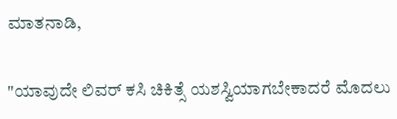ಮಾತನಾಡಿ,

"ಯಾವುದೇ ಲಿವರ್ ಕಸಿ ಚಿಕಿತ್ಸೆ ಯಶಸ್ವಿಯಾಗಬೇಕಾದರೆ ಮೊದಲು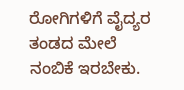ರೋಗಿಗಳಿಗೆ ವೈದ್ಯರ ತಂಡದ ಮೇಲೆ ನಂಬಿಕೆ ಇರಬೇಕು.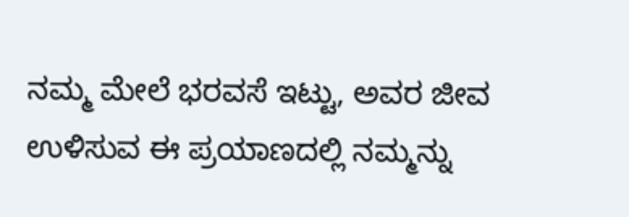ನಮ್ಮ ಮೇಲೆ ಭರವಸೆ ಇಟ್ಟು, ಅವರ ಜೀವ ಉಳಿಸುವ ಈ ಪ್ರಯಾಣದಲ್ಲಿ ನಮ್ಮನ್ನು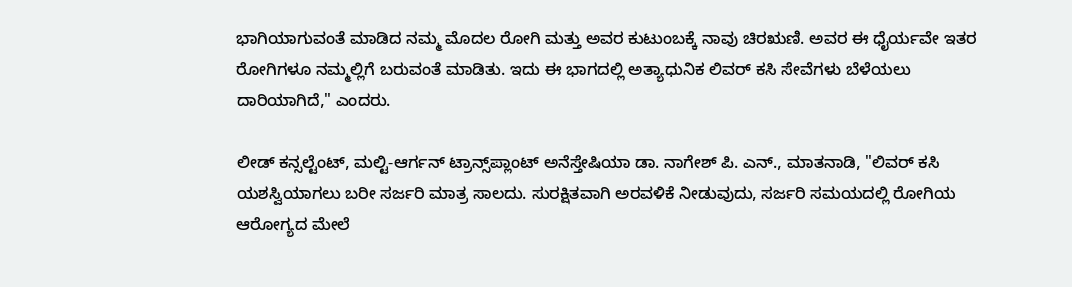ಭಾಗಿಯಾಗುವಂತೆ ಮಾಡಿದ ನಮ್ಮ ಮೊದಲ ರೋಗಿ ಮತ್ತು ಅವರ ಕುಟುಂಬಕ್ಕೆ ನಾವು ಚಿರಋಣಿ. ಅವರ ಈ ಧೈರ್ಯವೇ ಇತರ ರೋಗಿಗಳೂ ನಮ್ಮಲ್ಲಿಗೆ ಬರುವಂತೆ ಮಾಡಿತು. ಇದು ಈ ಭಾಗದಲ್ಲಿ ಅತ್ಯಾಧುನಿಕ ಲಿವರ್ ಕಸಿ ಸೇವೆಗಳು ಬೆಳೆಯಲು ದಾರಿಯಾಗಿದೆ," ಎಂದರು.

ಲೀಡ್ ಕನ್ಸಲ್ಟೆಂಟ್, ಮಲ್ಟಿ-ಆರ್ಗನ್ ಟ್ರಾನ್ಸ್‌ಪ್ಲಾಂಟ್ ಅನೆಸ್ತೇಷಿಯಾ ಡಾ. ನಾಗೇಶ್ ಪಿ. ಎನ್., ಮಾತನಾಡಿ, "ಲಿವರ್ ಕಸಿ ಯಶಸ್ವಿಯಾಗಲು ಬರೀ ಸರ್ಜರಿ ಮಾತ್ರ ಸಾಲದು. ಸುರಕ್ಷಿತವಾಗಿ ಅರವಳಿಕೆ ನೀಡುವುದು, ಸರ್ಜರಿ ಸಮಯದಲ್ಲಿ ರೋಗಿಯ ಆರೋಗ್ಯದ ಮೇಲೆ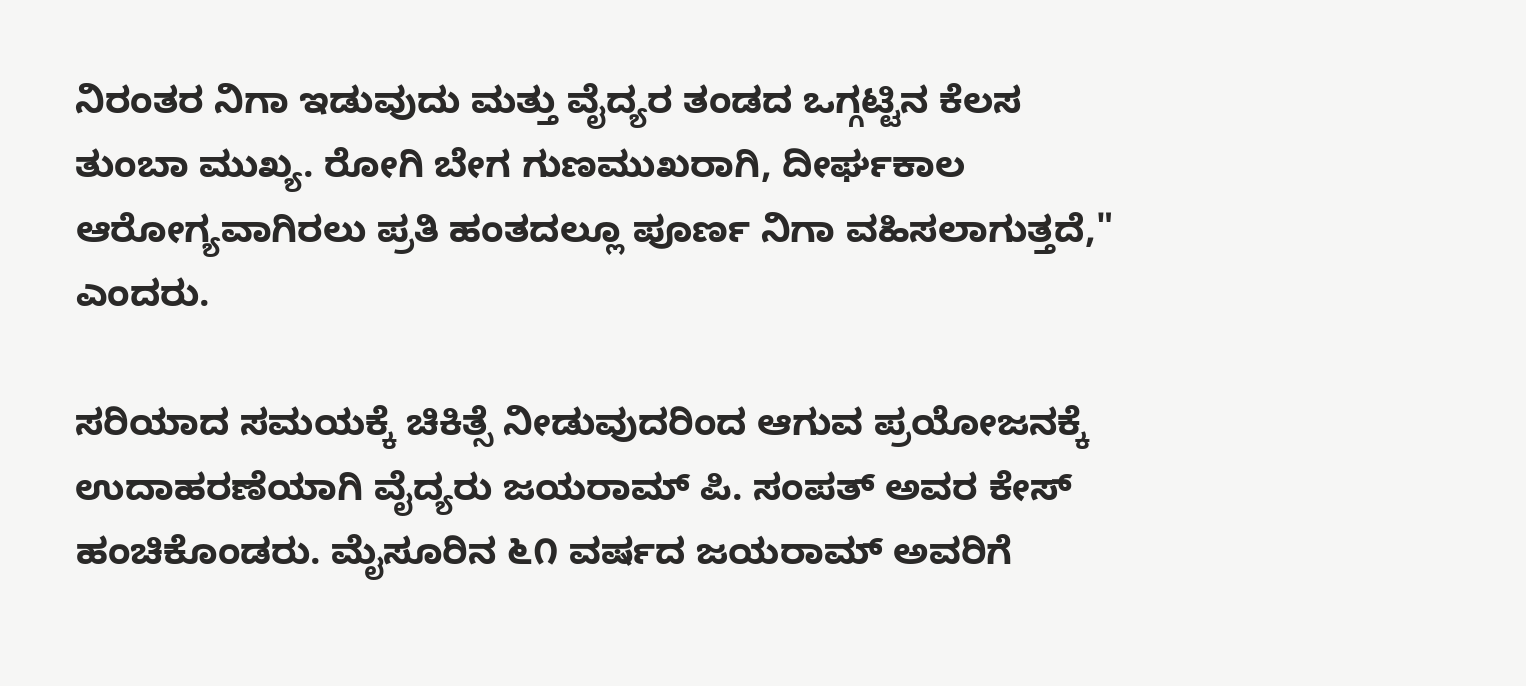ನಿರಂತರ ನಿಗಾ ಇಡುವುದು ಮತ್ತು ವೈದ್ಯರ ತಂಡದ ಒಗ್ಗಟ್ಟಿನ ಕೆಲಸ ತುಂಬಾ ಮುಖ್ಯ. ರೋಗಿ ಬೇಗ ಗುಣಮುಖರಾಗಿ, ದೀರ್ಘಕಾಲ ಆರೋಗ್ಯವಾಗಿರಲು ಪ್ರತಿ ಹಂತದಲ್ಲೂ ಪೂರ್ಣ ನಿಗಾ ವಹಿಸಲಾಗುತ್ತದೆ," ಎಂದರು.

ಸರಿಯಾದ ಸಮಯಕ್ಕೆ ಚಿಕಿತ್ಸೆ ನೀಡುವುದರಿಂದ ಆಗುವ ಪ್ರಯೋಜನಕ್ಕೆ ಉದಾಹರಣೆಯಾಗಿ ವೈದ್ಯರು ಜಯರಾಮ್ ಪಿ. ಸಂಪತ್ ಅವರ ಕೇಸ್ ಹಂಚಿಕೊಂಡರು. ಮೈಸೂರಿನ ೬೧ ವರ್ಷದ ಜಯರಾಮ್ ಅವರಿಗೆ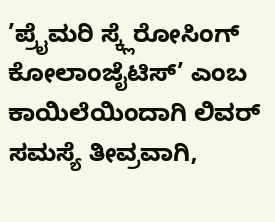’ಪ್ರೈಮರಿ ಸ್ಕ್ಲೆರೋಸಿಂಗ್ ಕೋಲಾಂಜೈಟಿಸ್’ ಎಂಬ ಕಾಯಿಲೆಯಿಂದಾಗಿ ಲಿವರ್ ಸಮಸ್ಯೆ ತೀವ್ರವಾಗಿ,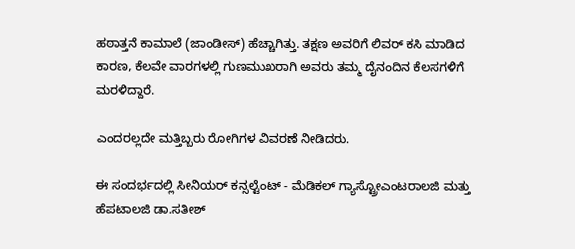ಹಠಾತ್ತನೆ ಕಾಮಾಲೆ (ಜಾಂಡೀಸ್) ಹೆಚ್ಚಾಗಿತ್ತು. ತಕ್ಷಣ ಅವರಿಗೆ ಲಿವರ್ ಕಸಿ ಮಾಡಿದ ಕಾರಣ, ಕೆಲವೇ ವಾರಗಳಲ್ಲಿ ಗುಣಮುಖರಾಗಿ ಅವರು ತಮ್ಮ ದೈನಂದಿನ ಕೆಲಸಗಳಿಗೆ ಮರಳಿದ್ದಾರೆ.

ಎಂದರಲ್ಲದೇ ಮತ್ತಿಬ್ಬರು ರೋಗಿಗಳ ವಿವರಣೆ ನೀಡಿದರು.

ಈ ಸಂದರ್ಭದಲ್ಲಿ ಸೀನಿಯರ್ ಕನ್ಸಲ್ಟೆಂಟ್ - ಮೆಡಿಕಲ್ ಗ್ಯಾಸ್ಟ್ರೋಎಂಟರಾಲಜಿ ಮತ್ತು ಹೆಪಟಾಲಜಿ ಡಾ.ಸತೀಶ್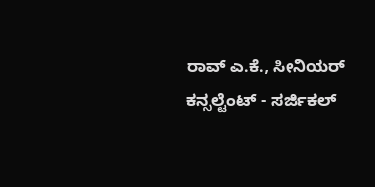ರಾವ್ ಎ.ಕೆ., ಸೀನಿಯರ್ ಕನ್ಸಲ್ಟೆಂಟ್ - ಸರ್ಜಿಕಲ್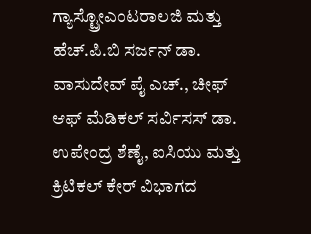ಗ್ಯಾಸ್ಟ್ರೋಎಂಟರಾಲಜಿ ಮತ್ತು ಹೆಚ್.ಪಿ.ಬಿ ಸರ್ಜನ್ ಡಾ. ವಾಸುದೇವ್ ಪೈ ಎಚ್., ಚೀಫ್ ಆಫ್ ಮೆಡಿಕಲ್ ಸರ್ವಿಸಸ್ ಡಾ. ಉಪೇಂದ್ರ ಶೆಣೈ, ಐಸಿಯು ಮತ್ತು ಕ್ರಿಟಿಕಲ್ ಕೇರ್ ವಿಭಾಗದ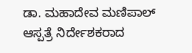ಡಾ. ಮಹಾದೇವ ಮಣಿಪಾಲ್ ಆಸ್ಪತ್ರೆ ನಿರ್ದೇಶಕರಾದ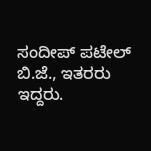ಸಂದೀಪ್ ಪಟೇಲ್ ಬಿ.ಜೆ., ಇತರರು ಇದ್ದರು.